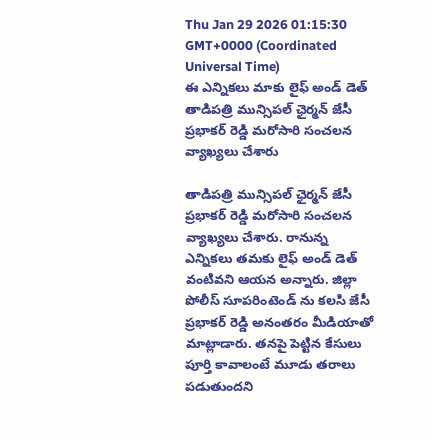Thu Jan 29 2026 01:15:30 GMT+0000 (Coordinated Universal Time)
ఈ ఎన్నికలు మాకు లైఫ్ అండ్ డెత్
తాడిపత్రి మున్సిపల్ ఛైర్మన్ జేసీ ప్రభాకర్ రెడ్డి మరోసారి సంచలన వ్యాఖ్యలు చేశారు

తాడిపత్రి మున్సిపల్ ఛైర్మన్ జేసీ ప్రభాకర్ రెడ్డి మరోసారి సంచలన వ్యాఖ్యలు చేశారు. రానున్న ఎన్నికలు తమకు లైఫ్ అండ్ డెత్ వంటివని ఆయన అన్నారు. జిల్లా పోలీస్ సూపరింటెండ్ ను కలసి జేసీ ప్రభాకర్ రెడ్డి అనంతరం మీడియాతో మాట్లాడారు. తనపై పెట్టిన కేసులు పూర్తి కావాలంటే మూడు తరాలు పడుతుందని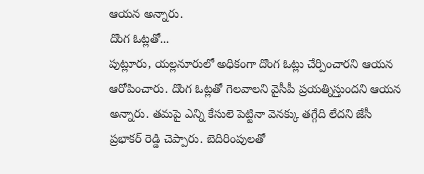ఆయన అన్నారు.
దొంగ ఓట్లతో...
పుట్లూరు, యల్లనూరులో అధికంగా దొంగ ఓట్లు చేర్పించారని ఆయన ఆరోపించారు. దొంగ ఓట్లతో గెలవాలని వైసీపీ ప్రయత్నిస్తుందని ఆయన అన్నారు. తమపై ఎన్ని కేసులె పెట్టినా వెనక్కు తగ్గేది లేదని జేసీ ప్రభాకర్ రెడ్డి చెప్పారు. బెదిరింపులతో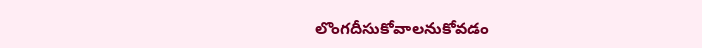లొంగదీసుకోవాలనుకోవడం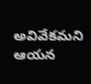అవివేకమని ఆయన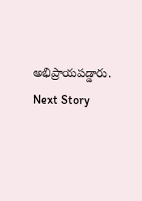అభిప్రాయపడ్డారు.
Next Story